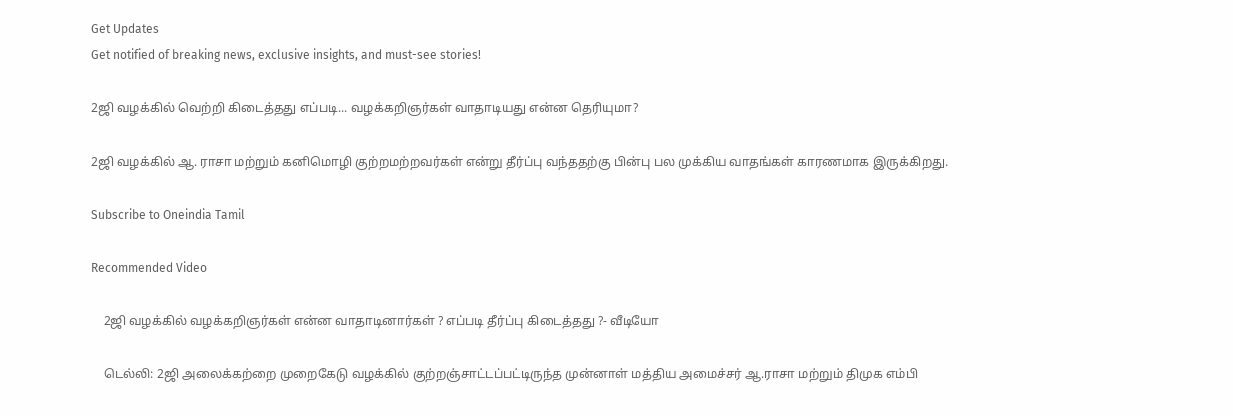Get Updates
Get notified of breaking news, exclusive insights, and must-see stories!

2ஜி வழக்கில் வெற்றி கிடைத்தது எப்படி... வழக்கறிஞர்கள் வாதாடியது என்ன தெரியுமா?

2ஜி வழக்கில் ஆ. ராசா மற்றும் கனிமொழி குற்றமற்றவர்கள் என்று தீர்ப்பு வந்ததற்கு பின்பு பல முக்கிய வாதங்கள் காரணமாக இருக்கிறது.

Subscribe to Oneindia Tamil

Recommended Video

    2ஜி வழக்கில் வழக்கறிஞர்கள் என்ன வாதாடினார்கள் ? எப்படி தீர்ப்பு கிடைத்தது ?- வீடியோ

    டெல்லி: 2ஜி அலைக்கற்றை முறைகேடு வழக்கில் குற்றஞ்சாட்டப்பட்டிருந்த முன்னாள் மத்திய அமைச்சர் ஆ.ராசா மற்றும் திமுக எம்பி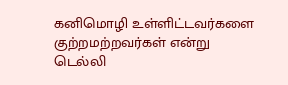கனிமொழி உள்ளிட்டவர்களை குற்றமற்றவர்கள் என்று டெல்லி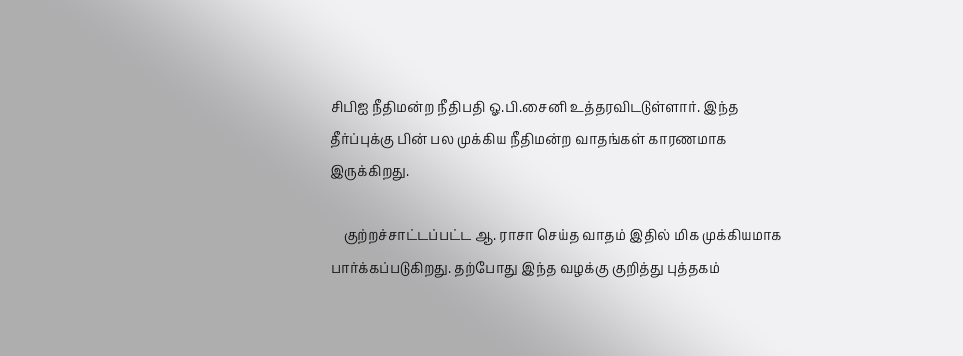சிபிஐ நீதிமன்ற நீதிபதி ஓ.பி.சைனி உத்தரவிடடுள்ளார். இந்த தீர்ப்புக்கு பின் பல முக்கிய நீதிமன்ற வாதங்கள் காரணமாக இருக்கிறது.

    குற்றச்சாட்டப்பட்ட ஆ. ராசா செய்த வாதம் இதில் மிக முக்கியமாக பார்க்கப்படுகிறது. தற்போது இந்த வழக்கு குறித்து புத்தகம்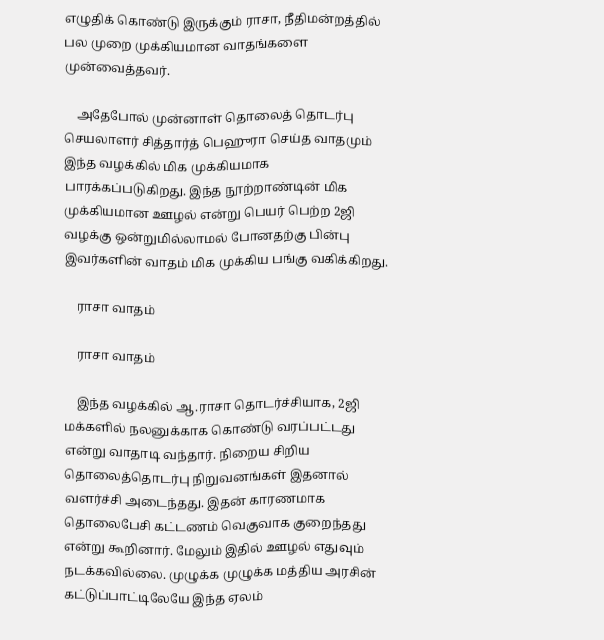எழுதிக் கொண்டு இருக்கும் ராசா, நீதிமன்றத்தில் பல முறை முக்கியமான வாதங்களை முன்வைத்தவர்.

    அதேபோல் முன்னாள் தொலைத் தொடர்பு செயலாளர் சித்தார்த் பெஹுரா செய்த வாதமும் இந்த வழக்கில் மிக முக்கியமாக பாரக்கப்படுகிறது. இந்த நூற்றாண்டின் மிக முக்கியமான ஊழல் என்று பெயர் பெற்ற 2ஜி வழக்கு ஒன்றுமில்லாமல் போனதற்கு பின்பு இவர்களின் வாதம் மிக முக்கிய பங்கு வகிக்கிறது.

    ராசா வாதம்

    ராசா வாதம்

    இந்த வழக்கில் ஆ.ராசா தொடர்ச்சியாக, 2ஜி மக்களில் நலனுக்காக கொண்டு வரப்பட்டது என்று வாதாடி வந்தார். நிறைய சிறிய தொலைத்தொடர்பு நிறுவனங்கள் இதனால் வளர்ச்சி அடைந்தது. இதன் காரணமாக தொலைபேசி கட்டணம் வெகுவாக குறைந்தது என்று கூறினார். மேலும் இதில் ஊழல் எதுவும் நடக்கவில்லை. முழுக்க முழுக்க மத்திய அரசின் கட்டுப்பாட்டிலேயே இந்த ஏலம்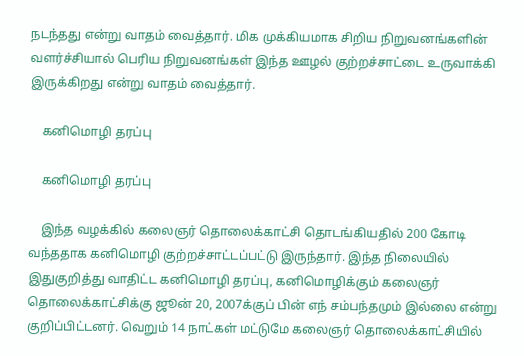நடந்தது என்று வாதம் வைத்தார். மிக முக்கியமாக சிறிய நிறுவனங்களின் வளர்ச்சியால் பெரிய நிறுவனங்கள் இந்த ஊழல் குற்றச்சாட்டை உருவாக்கி இருக்கிறது என்று வாதம் வைத்தார்.

    கனிமொழி தரப்பு

    கனிமொழி தரப்பு

    இந்த வழக்கில் கலைஞர் தொலைக்காட்சி தொடங்கியதில் 200 கோடி வந்ததாக கனிமொழி குற்றச்சாட்டப்பட்டு இருந்தார். இந்த நிலையில் இதுகுறித்து வாதிட்ட கனிமொழி தரப்பு, கனிமொழிக்கும் கலைஞர் தொலைக்காட்சிக்கு ஜூன் 20, 2007க்குப் பின் எந் சம்பந்தமும் இல்லை என்று குறிப்பிட்டனர். வெறும் 14 நாட்கள் மட்டுமே கலைஞர் தொலைக்காட்சியில்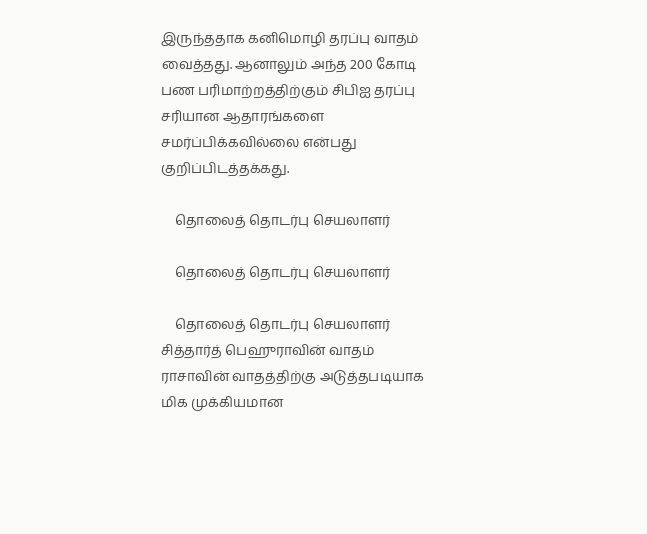இருந்ததாக கனிமொழி தரப்பு வாதம் வைத்தது. ஆனாலும் அந்த 200 கோடி பண பரிமாற்றத்திற்கும் சிபிஐ தரப்பு சரியான ஆதாரங்களை சமர்ப்பிக்கவில்லை என்பது குறிப்பிடத்தக்கது.

    தொலைத் தொடர்பு செயலாளர்

    தொலைத் தொடர்பு செயலாளர்

    தொலைத் தொடர்பு செயலாளர் சித்தார்த் பெஹுராவின் வாதம் ராசாவின் வாதத்திற்கு அடுத்தபடியாக மிக முக்கியமான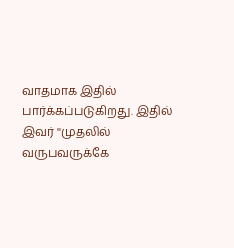வாதமாக இதில் பார்க்கப்படுகிறது. இதில் இவர் ''முதலில் வருபவருக்கே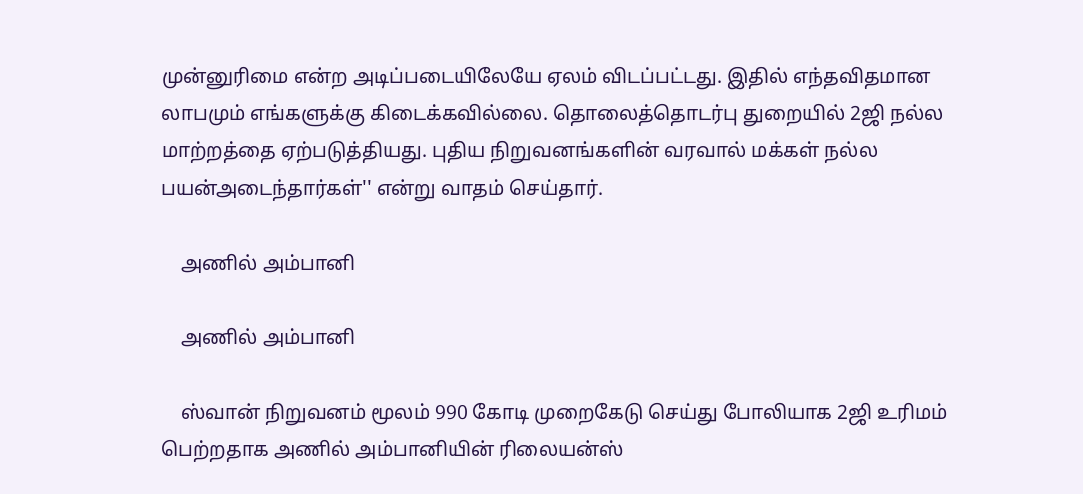முன்னுரிமை என்ற அடிப்படையிலேயே ஏலம் விடப்பட்டது. இதில் எந்தவிதமான லாபமும் எங்களுக்கு கிடைக்கவில்லை. தொலைத்தொடர்பு துறையில் 2ஜி நல்ல மாற்றத்தை ஏற்படுத்தியது. புதிய நிறுவனங்களின் வரவால் மக்கள் நல்ல பயன்அடைந்தார்கள்'' என்று வாதம் செய்தார்.

    அணில் அம்பானி

    அணில் அம்பானி

    ஸ்வான் நிறுவனம் மூலம் 990 கோடி முறைகேடு செய்து போலியாக 2ஜி உரிமம் பெற்றதாக அணில் அம்பானியின் ரிலையன்ஸ்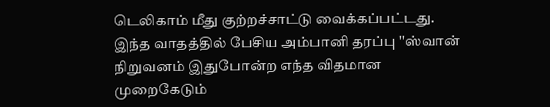டெலிகாம் மீது குற்றச்சாட்டு வைக்கப்பட்டது. இந்த வாதத்தில் பேசிய அம்பானி தரப்பு ''ஸ்வான் நிறுவனம் இதுபோன்ற எந்த விதமான முறைகேடும்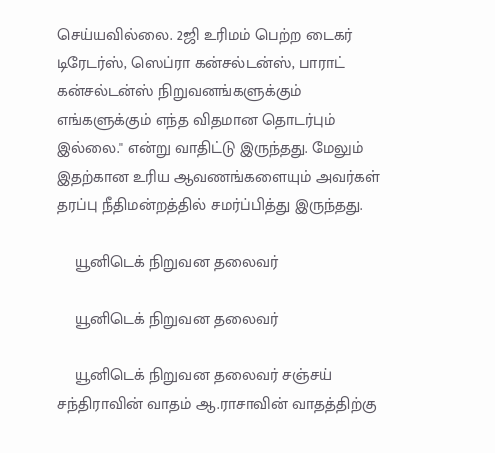செய்யவில்லை. 2ஜி உரிமம் பெற்ற டைகர் டிரேடர்ஸ், ஸெப்ரா கன்சல்டன்ஸ், பாராட் கன்சல்டன்ஸ் நிறுவனங்களுக்கும் எங்களுக்கும் எந்த விதமான தொடர்பும் இல்லை.'' என்று வாதிட்டு இருந்தது. மேலும் இதற்கான உரிய ஆவணங்களையும் அவர்கள் தரப்பு நீதிமன்றத்தில் சமர்ப்பித்து இருந்தது.

    யூனிடெக் நிறுவன தலைவர்

    யூனிடெக் நிறுவன தலைவர்

    யூனிடெக் நிறுவன தலைவர் சஞ்சய் சந்திராவின் வாதம் ஆ.ராசாவின் வாதத்திற்கு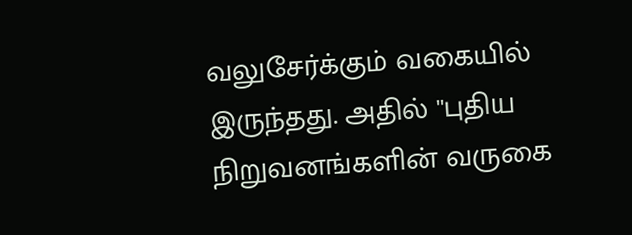வலுசேர்க்கும் வகையில் இருந்தது. அதில் ''புதிய நிறுவனங்களின் வருகை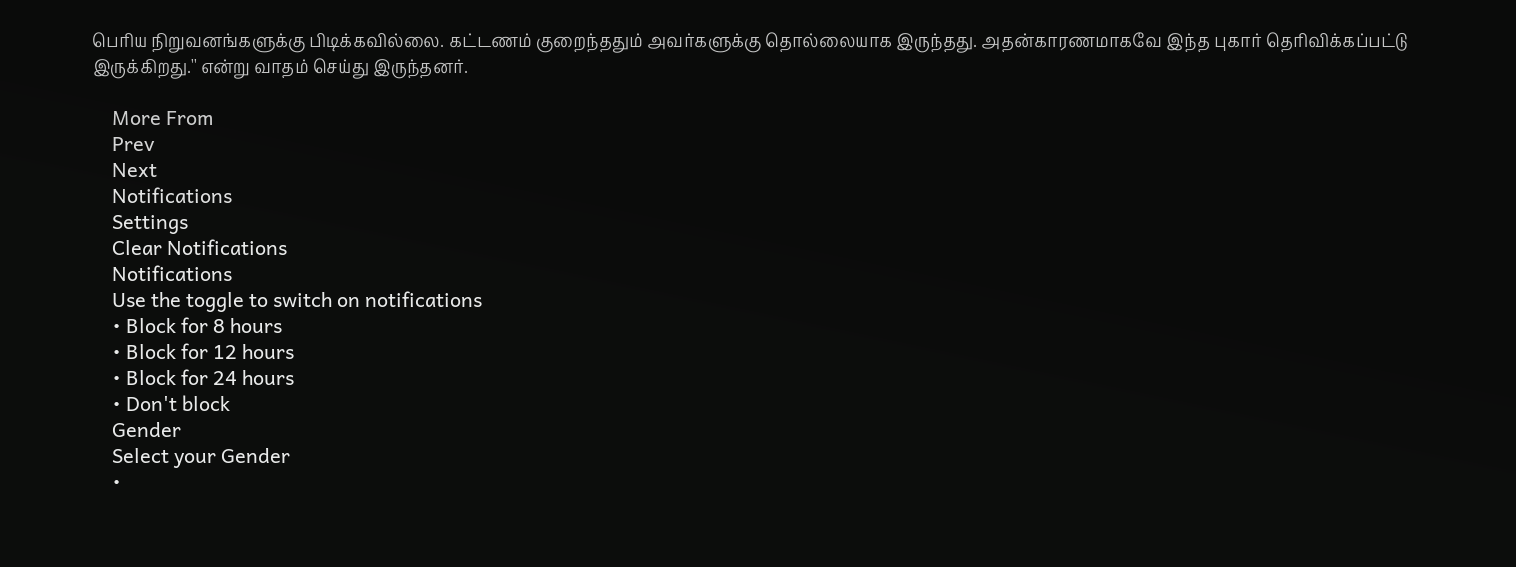பெரிய நிறுவனங்களுக்கு பிடிக்கவில்லை. கட்டணம் குறைந்ததும் அவர்களுக்கு தொல்லையாக இருந்தது. அதன்காரணமாகவே இந்த புகார் தெரிவிக்கப்பட்டு இருக்கிறது.'' என்று வாதம் செய்து இருந்தனர்.

    More From
    Prev
    Next
    Notifications
    Settings
    Clear Notifications
    Notifications
    Use the toggle to switch on notifications
    • Block for 8 hours
    • Block for 12 hours
    • Block for 24 hours
    • Don't block
    Gender
    Select your Gender
    •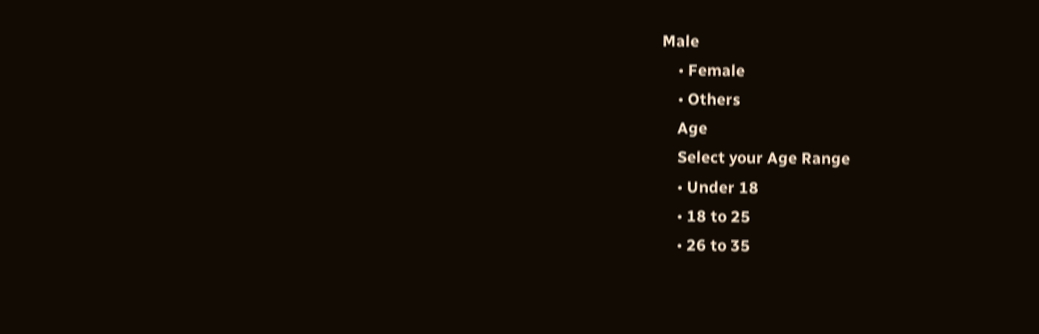Male
    • Female
    • Others
    Age
    Select your Age Range
    • Under 18
    • 18 to 25
    • 26 to 35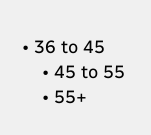• 36 to 45
    • 45 to 55
    • 55+